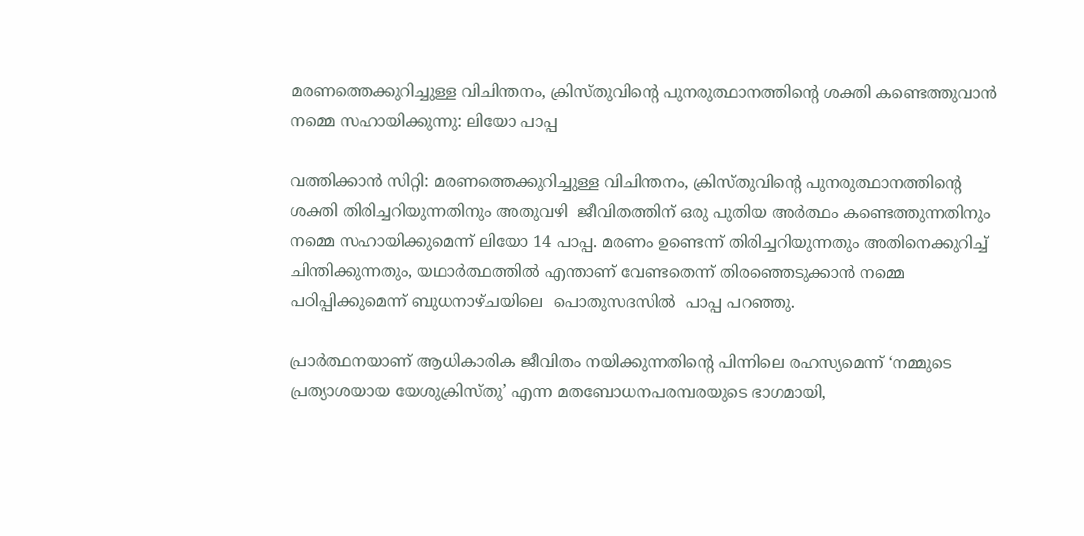മരണത്തെക്കുറിച്ചുള്ള വിചിന്തനം, ക്രിസ്തുവിന്റെ പുനരുത്ഥാനത്തിന്റെ ശക്തി കണ്ടെത്തുവാന്‍ നമ്മെ സഹായിക്കുന്നു: ലിയോ പാപ്പ

വത്തിക്കാന്‍ സിറ്റി: മരണത്തെക്കുറിച്ചുള്ള വിചിന്തനം, ക്രിസ്തുവിന്റെ പുനരുത്ഥാനത്തിന്റെ ശക്തി തിരിച്ചറിയുന്നതിനും അതുവഴി  ജീവിതത്തിന് ഒരു പുതിയ അര്‍ത്ഥം കണ്ടെത്തുന്നതിനും നമ്മെ സഹായിക്കുമെന്ന് ലിയോ 14 പാപ്പ. മരണം ഉണ്ടെന്ന് തിരിച്ചറിയുന്നതും അതിനെക്കുറിച്ച് ചിന്തിക്കുന്നതും, യഥാര്‍ത്ഥത്തില്‍ എന്താണ് വേണ്ടതെന്ന് തിരഞ്ഞെടുക്കാന്‍ നമ്മെ പഠിപ്പിക്കുമെന്ന് ബുധനാഴ്ചയിലെ  പൊതുസദസില്‍  പാപ്പ പറഞ്ഞു.

പ്രാര്‍ത്ഥനയാണ് ആധികാരിക ജീവിതം നയിക്കുന്നതിന്റെ പിന്നിലെ രഹസ്യമെന്ന് ‘നമ്മുടെ പ്രത്യാശയായ യേശുക്രിസ്തു’ എന്ന മതബോധനപരമ്പരയുടെ ഭാഗമായി,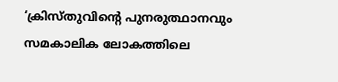‘ക്രിസ്തുവിന്റെ പുനരുത്ഥാനവും സമകാലിക ലോകത്തിലെ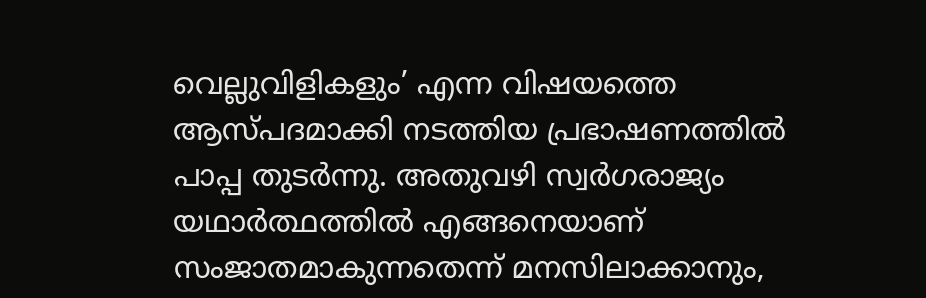വെല്ലുവിളികളും’ എന്ന വിഷയത്തെ ആസ്പദമാക്കി നടത്തിയ പ്രഭാഷണത്തില്‍ പാപ്പ തുടര്‍ന്നു. അതുവഴി സ്വര്‍ഗരാജ്യം യഥാര്‍ത്ഥത്തില്‍ എങ്ങനെയാണ് സംജാതമാകുന്നതെന്ന് മനസിലാക്കാനും,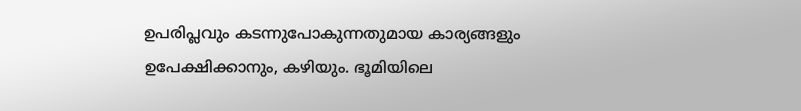ഉപരിപ്ലവും കടന്നുപോകുന്നതുമായ കാര്യങ്ങളും ഉപേക്ഷിക്കാനും, കഴിയും. ഭൂമിയിലെ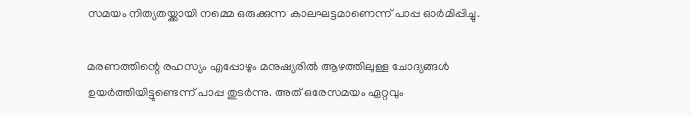സമയം നിത്യതയ്ക്കായി നമ്മെ ഒരുക്കുന്ന കാലഘട്ടമാണെന്ന് പാപ്പ ഓര്‍മിപ്പിച്ചു.

മരണത്തിന്റെ രഹസ്യം എപ്പോഴും മനുഷ്യരില്‍ ആഴത്തിലുള്ള ചോദ്യങ്ങള്‍ ഉയര്‍ത്തിയിട്ടുണ്ടെന്ന് പാപ്പ തുടര്‍ന്നു. അത് ഒരേസമയം ഏറ്റവും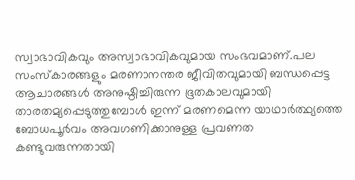സ്വാഭാവികവും അസ്വാഭാവികവുമായ സംഭവമാണ്.പല സംസ്‌കാരങ്ങളും മരണാനന്തര ജീവിതവുമായി ബന്ധപ്പെട്ട ആചാരങ്ങള്‍ അനുഷ്ഠിച്ചിരുന്ന ഭൂതകാലവുമായി താരതമ്യപ്പെടുത്തുമ്പോള്‍ ഇന്ന് മരണമെന്ന യാഥാര്‍ത്ഥ്യത്തെ  ബോധപൂര്‍വം അവഗണിക്കാനുള്ള പ്രവണത കണ്ടുവരുന്നതായി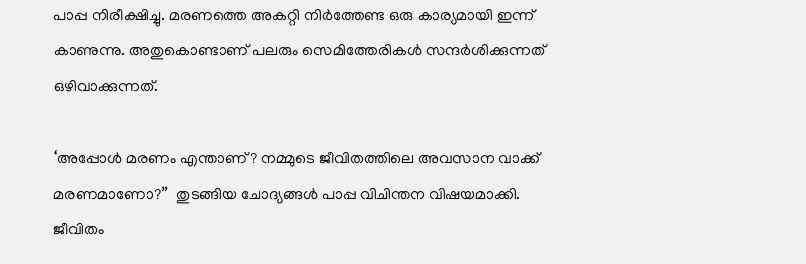പാപ്പ നിരീക്ഷിച്ചു. മരണത്തെ അകറ്റി നിര്‍ത്തേണ്ട ഒരു കാര്യമായി ഇന്ന് കാണുന്നു. അതുകൊണ്ടാണ് പലരും സെമിത്തേരികള്‍ സന്ദര്‍ശിക്കുന്നത് ഒഴിവാക്കുന്നത്.

‘അപ്പോള്‍ മരണം എന്താണ്? നമ്മുടെ ജീവിതത്തിലെ അവസാന വാക്ക് മരണമാണോ?”  തുടങ്ങിയ ചോദ്യങ്ങള്‍ പാപ്പ വിചിന്തന വിഷയമാക്കി. ജീവിതം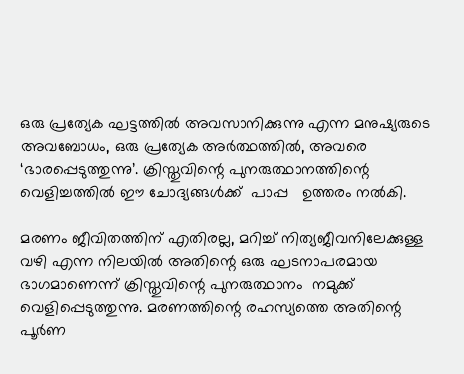ഒരു പ്രത്യേക ഘട്ടത്തില്‍ അവസാനിക്കുന്നു എന്ന മനുഷ്യരുടെ അവബോധം, ഒരു പ്രത്യേക അര്‍ത്ഥത്തില്‍, അവരെ ‘ഭാരപ്പെടുത്തുന്നു’. ക്രിസ്തുവിന്റെ പുനരുത്ഥാനത്തിന്റെ വെളിച്ചത്തില്‍ ഈ ചോദ്യങ്ങള്‍ക്ക്  പാപ്പ   ഉത്തരം നല്‍കി.

മരണം ജീവിതത്തിന് എതിരല്ല, മറിച്ച് നിത്യജീവനിലേക്കുള്ള വഴി എന്ന നിലയില്‍ അതിന്റെ ഒരു ഘടനാപരമായ ഭാഗമാണെന്ന് ക്രിസ്തുവിന്റെ പുനരുത്ഥാനം  നമുക്ക് വെളിപ്പെടുത്തുന്നു. മരണത്തിന്റെ രഹസ്യത്തെ അതിന്റെ പൂര്‍ണ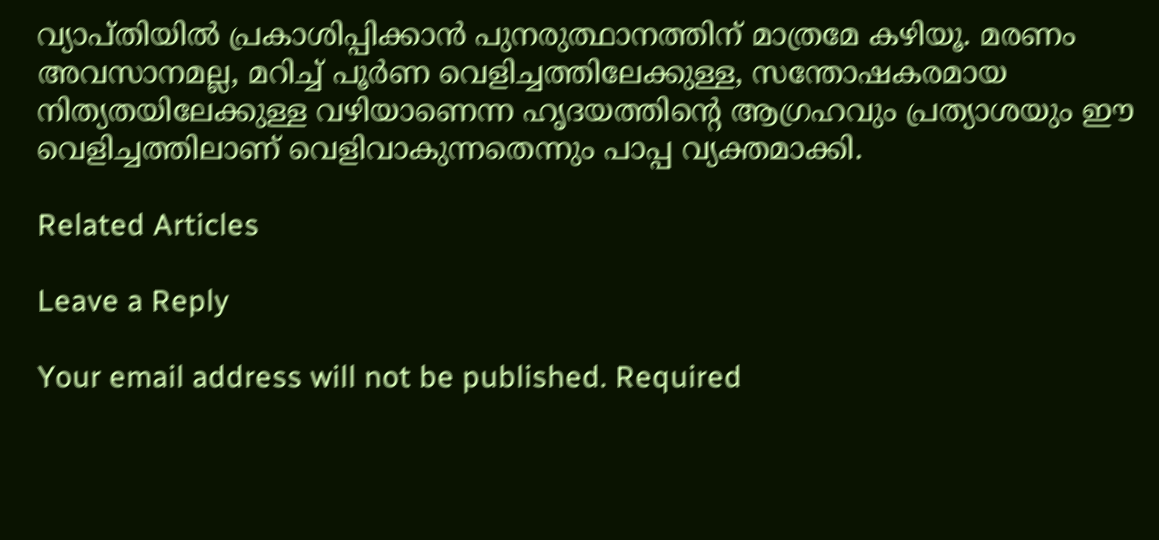വ്യാപ്തിയില്‍ പ്രകാശിപ്പിക്കാന്‍ പുനരുത്ഥാനത്തിന് മാത്രമേ കഴിയൂ. മരണം അവസാനമല്ല, മറിച്ച് പൂര്‍ണ വെളിച്ചത്തിലേക്കുള്ള, സന്തോഷകരമായ നിത്യതയിലേക്കുള്ള വഴിയാണെന്ന ഹൃദയത്തിന്റെ ആഗ്രഹവും പ്രത്യാശയും ഈ വെളിച്ചത്തിലാണ് വെളിവാകുന്നതെന്നും പാപ്പ വ്യക്തമാക്കി.

Related Articles

Leave a Reply

Your email address will not be published. Required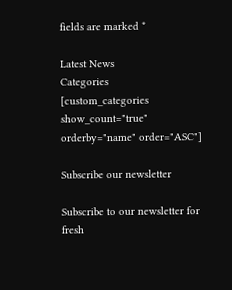fields are marked *

Latest News
Categories
[custom_categories show_count="true" orderby="name" order="ASC"]

Subscribe our newsletter

Subscribe to our newsletter for fresh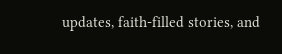updates, faith-filled stories, and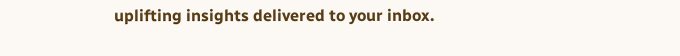uplifting insights delivered to your inbox.